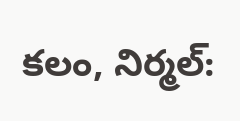కలం, నిర్మల్: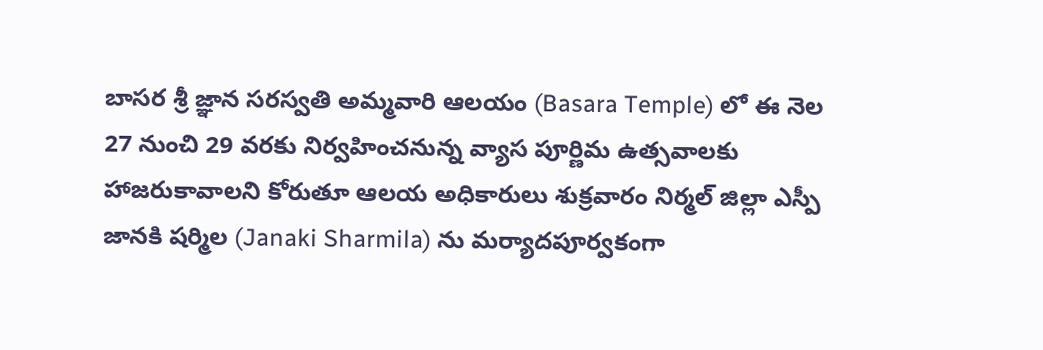బాసర శ్రీ జ్ఞాన సరస్వతి అమ్మవారి ఆలయం (Basara Temple) లో ఈ నెల 27 నుంచి 29 వరకు నిర్వహించనున్న వ్యాస పూర్ణిమ ఉత్సవాలకు హాజరుకావాలని కోరుతూ ఆలయ అధికారులు శుక్రవారం నిర్మల్ జిల్లా ఎస్పీ జానకి షర్మిల (Janaki Sharmila) ను మర్యాదపూర్వకంగా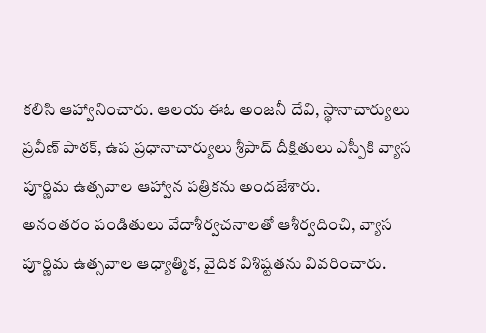కలిసి ఆహ్వానించారు. ఆలయ ఈఓ అంజనీ దేవి, స్థానాచార్యులు ప్రవీణ్ పాఠక్, ఉప ప్రధానాచార్యులు శ్రీపాద్ దీక్షితులు ఎస్పీకి వ్యాస పూర్ణిమ ఉత్సవాల ఆహ్వాన పత్రికను అందజేశారు.
అనంతరం పండితులు వేదాశీర్వచనాలతో ఆశీర్వదించి, వ్యాస పూర్ణిమ ఉత్సవాల ఆధ్యాత్మిక, వైదిక విశిష్టతను వివరించారు.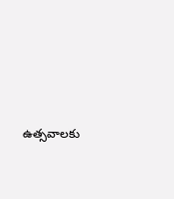ఉత్సవాలకు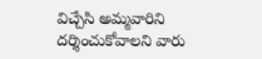విచ్చేసి అమ్మవారిని దర్శించుకోవాలని వారు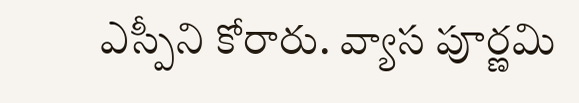ఎస్పీని కోరారు. వ్యాస పూర్ణమి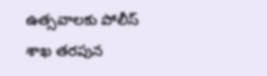ఉత్సవాలకు పోలీస్ శాఖ తరపున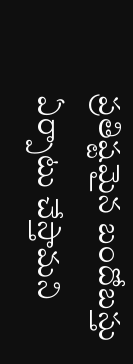ప్రతిష్టమైన బందోబస్తు ఏర్పాటు చేస్తామని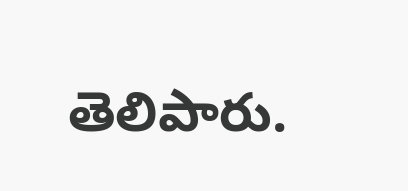తెలిపారు.